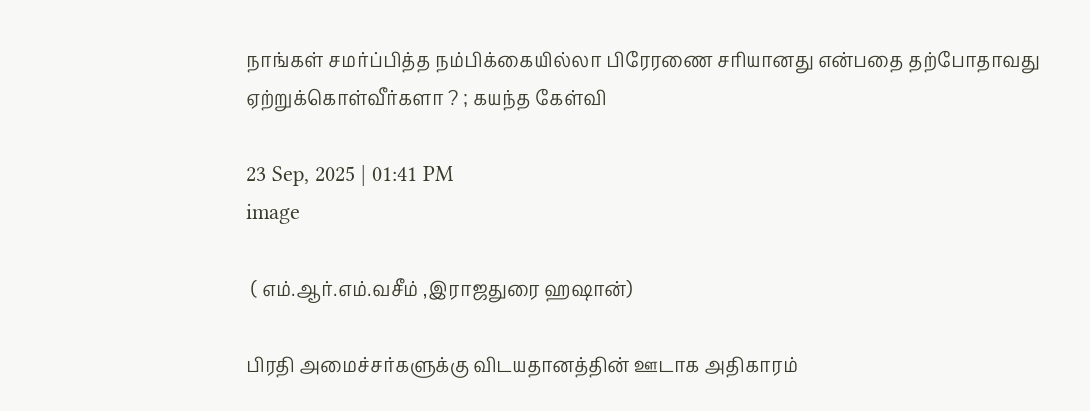நாங்கள் சமர்ப்பித்த நம்பிக்கையில்லா பிரேரணை சரியானது என்பதை தற்போதாவது ஏற்றுக்கொள்வீர்களா ? ; கயந்த கேள்வி

23 Sep, 2025 | 01:41 PM
image

 ( எம்.ஆர்.எம்.வசீம் ,இராஜதுரை ஹஷான்)

பிரதி அமைச்சர்களுக்கு விடயதானத்தின் ஊடாக அதிகாரம்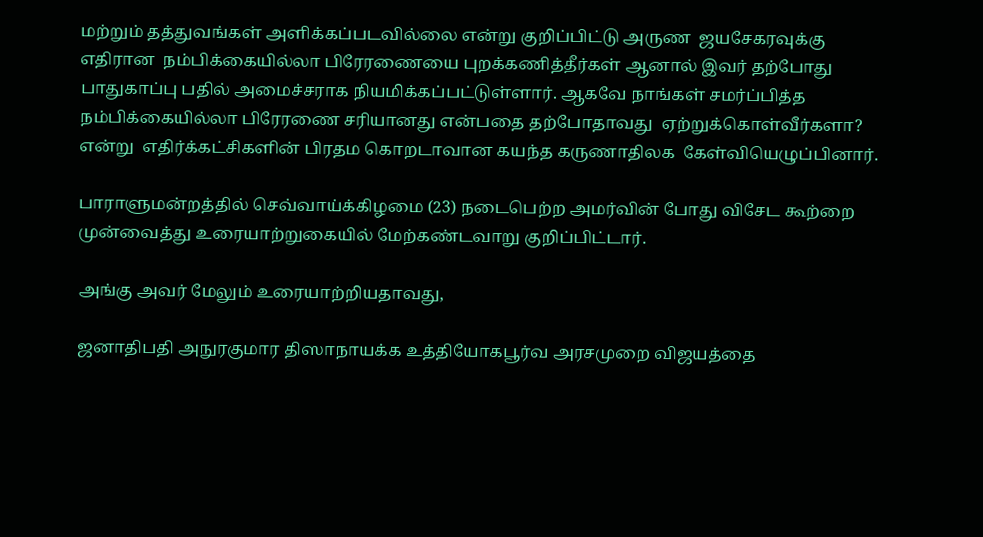மற்றும் தத்துவங்கள் அளிக்கப்படவில்லை என்று குறிப்பிட்டு அருண  ஜயசேகரவுக்கு   எதிரான  நம்பிக்கையில்லா பிரேரணையை புறக்கணித்தீர்கள் ஆனால் இவர் தற்போது பாதுகாப்பு பதில் அமைச்சராக நியமிக்கப்பட்டுள்ளார். ஆகவே நாங்கள் சமர்ப்பித்த நம்பிக்கையில்லா பிரேரணை சரியானது என்பதை தற்போதாவது  ஏற்றுக்கொள்வீர்களா?  என்று  எதிர்க்கட்சிகளின் பிரதம கொறடாவான கயந்த கருணாதிலக  கேள்வியெழுப்பினார்.

பாராளுமன்றத்தில் செவ்வாய்க்கிழமை (23) நடைபெற்ற அமர்வின் போது விசேட கூற்றை முன்வைத்து உரையாற்றுகையில் மேற்கண்டவாறு குறிப்பிட்டார்.

அங்கு அவர் மேலும் உரையாற்றியதாவது,

ஜனாதிபதி அநுரகுமார திஸாநாயக்க உத்தியோகபூர்வ அரசமுறை விஜயத்தை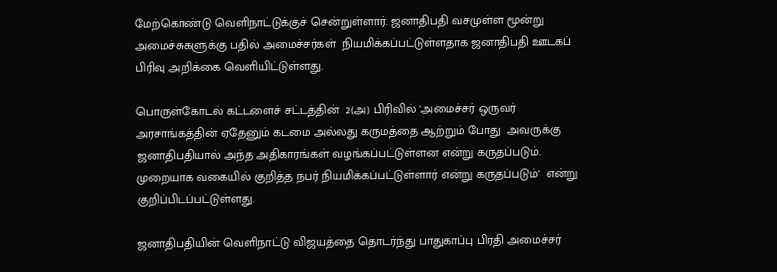மேற்கொண்டு வெளிநாட்டுக்குச் சென்றுள்ளார். ஜனாதிபதி வசமுள்ள மூன்று அமைச்சுகளுக்கு பதில் அமைச்சர்கள்  நியமிக்கப்பட்டுள்ளதாக ஜனாதிபதி ஊடகப் பிரிவு அறிக்கை வெளியிட்டுள்ளது.

பொருள்கோடல் கட்டளைச் சட்டத்தின்  2(அ) பிரிவில் 'அமைச்சர் ஒருவர் அரசாங்கத்தின் ஏதேனும் கடமை அல்லது கருமத்தை ஆற்றும் போது  அவருக்கு ஜனாதிபதியால் அந்த அதிகாரங்கள் வழங்கப்பட்டுள்ளன என்று கருதப்படும். முறையாக வகையில் குறித்த நபர் நியமிக்கப்பட்டுள்ளார் என்று கருதப்படும்'  என்று குறிப்பிடப்பட்டுள்ளது.

ஜனாதிபதியின் வெளிநாட்டு விஜயத்தை தொடர்ந்து பாதுகாப்பு பிரதி அமைச்சர்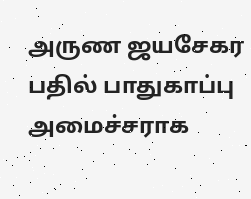அருண ஜயசேகர பதில் பாதுகாப்பு அமைச்சராக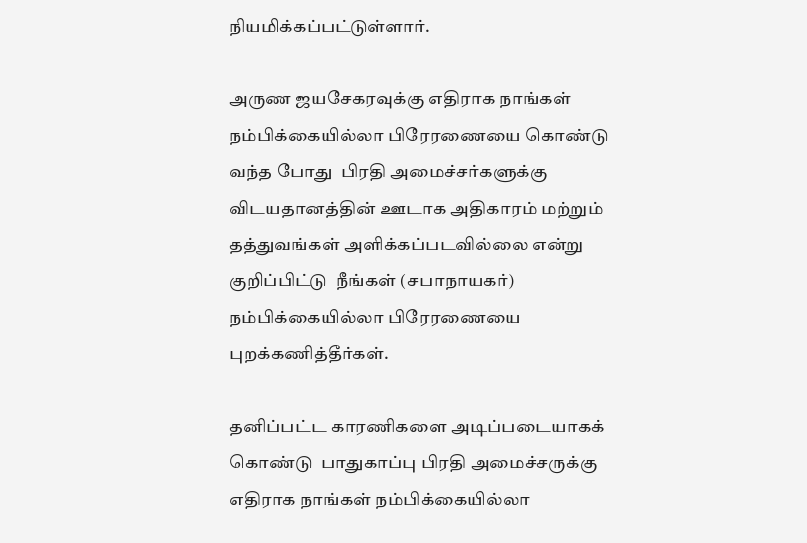நியமிக்கப்பட்டுள்ளார்.

அருண ஜயசேகரவுக்கு எதிராக நாங்கள் நம்பிக்கையில்லா பிரேரணையை கொண்டு வந்த போது  பிரதி அமைச்சர்களுக்கு விடயதானத்தின் ஊடாக அதிகாரம் மற்றும் தத்துவங்கள் அளிக்கப்படவில்லை என்று குறிப்பிட்டு  நீங்கள் (சபாநாயகர்) நம்பிக்கையில்லா பிரேரணையை புறக்கணித்தீர்கள்.

தனிப்பட்ட காரணிகளை அடிப்படையாகக் கொண்டு  பாதுகாப்பு பிரதி அமைச்சருக்கு எதிராக நாங்கள் நம்பிக்கையில்லா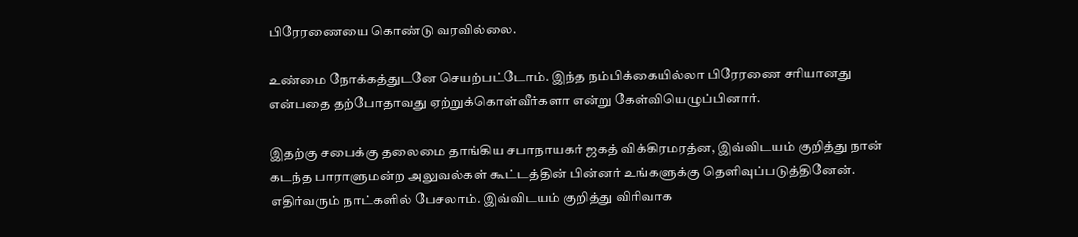பிரேரணையை கொண்டு வரவில்லை.

உண்மை நோக்கத்துடனே செயற்பட்டோம். இந்த நம்பிக்கையில்லா பிரேரணை சரியானது என்பதை தற்போதாவது ஏற்றுக்கொள்வீர்களா என்று கேள்வியெழுப்பினார்.

இதற்கு சபைக்கு தலைமை தாங்கிய சபாநாயகர் ஜகத் விக்கிரமரத்ன, இவ்விடயம் குறித்து நான் கடந்த பாராளுமன்ற அலுவல்கள் கூட்டத்தின் பின்னர் உங்களுக்கு தெளிவுப்படுத்தினேன். எதிர்வரும் நாட்களில் பேசலாம். இவ்விடயம் குறித்து விரிவாக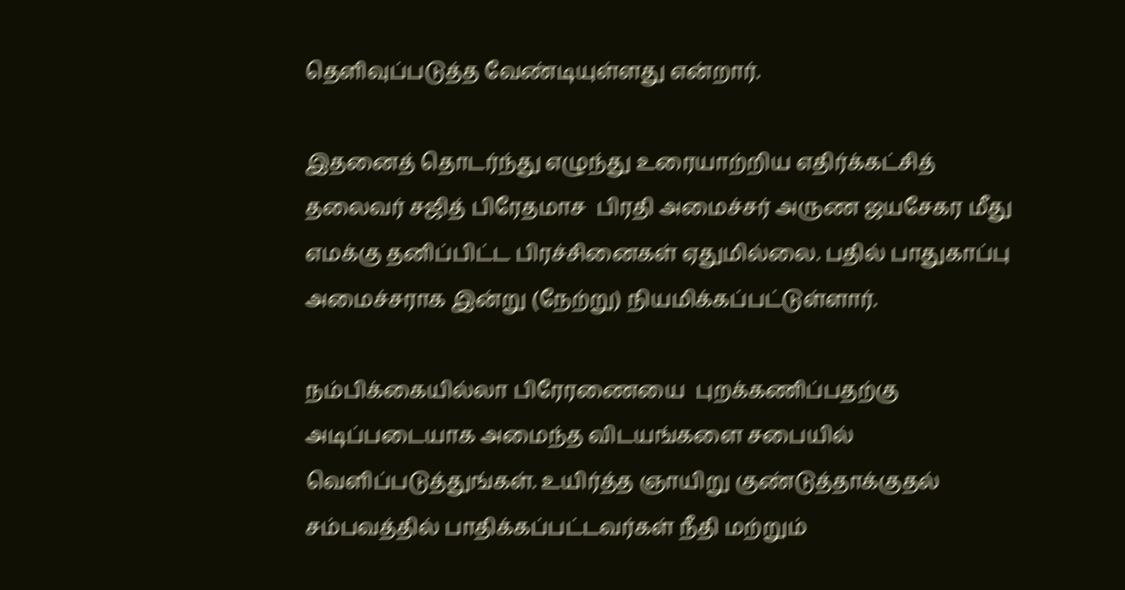தெளிவுப்படுத்த வேண்டியுள்ளது என்றார்.

இதனைத் தொடர்ந்து எழுந்து உரையாற்றிய எதிர்க்கட்சித் தலைவர் சஜித் பிரேதமாச  பிரதி அமைச்சர் அருண ஜயசேகர மீது எமக்கு தனிப்பிட்ட பிரச்சினைகள் ஏதுமில்லை. பதில் பாதுகாப்பு அமைச்சராக இன்று (நேற்று) நியமிக்கப்பட்டுள்ளார்.

நம்பிக்கையில்லா பிரேரணையை  புறக்கணிப்பதற்கு அடிப்படையாக அமைந்த விடயங்களை சபையில் வெளிப்படுத்துங்கள். உயிர்த்த ஞாயிறு குண்டுத்தாக்குதல் சம்பவத்தில் பாதிக்கப்பட்டவர்கள் நீதி மற்றும்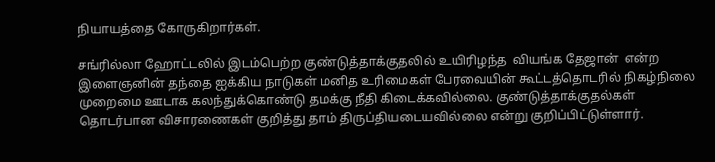நியாயத்தை கோருகிறார்கள்.

சங்ரில்லா ஹோட்டலில் இடம்பெற்ற குண்டுத்தாக்குதலில் உயிரிழந்த  வியங்க தேஜான்  என்ற இளைஞனின் தந்தை ஐக்கிய நாடுகள் மனித உரிமைகள் பேரவையின் கூட்டத்தொடரில் நிகழ்நிலை முறைமை ஊடாக கலந்துக்கொண்டு தமக்கு நீதி கிடைக்கவில்லை. குண்டுத்தாக்குதல்கள் தொடர்பான விசாரணைகள் குறித்து தாம் திருப்தியடையவில்லை என்று குறிப்பிட்டுள்ளார்.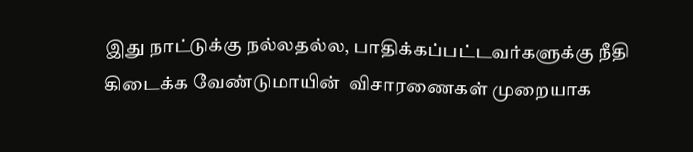இது நாட்டுக்கு நல்லதல்ல, பாதிக்கப்பட்டவர்களுக்கு நீதி கிடைக்க வேண்டுமாயின்  விசாரணைகள் முறையாக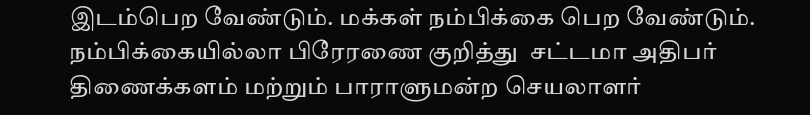இடம்பெற வேண்டும். மக்கள் நம்பிக்கை பெற வேண்டும். நம்பிக்கையில்லா பிரேரணை குறித்து  சட்டமா அதிபர் திணைக்களம் மற்றும் பாராளுமன்ற செயலாளர்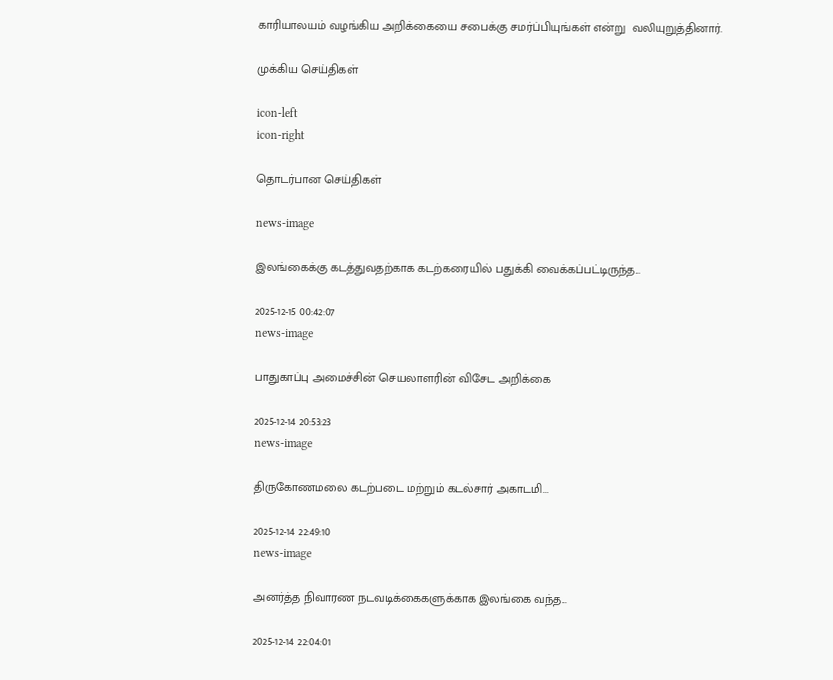காரியாலயம் வழங்கிய அறிக்கையை சபைக்கு சமர்ப்பியுங்கள் என்று  வலியுறுத்தினார்.

முக்கிய செய்திகள்

icon-left
icon-right

தொடர்பான செய்திகள்

news-image

இலங்கைக்கு கடத்துவதற்காக கடற்கரையில் பதுக்கி வைக்கப்பட்டிருந்த...

2025-12-15 00:42:07
news-image

பாதுகாப்பு அமைச்சின் செயலாளரின் விசேட அறிக்கை

2025-12-14 20:53:23
news-image

திருகோணமலை கடற்படை மற்றும் கடல்சார் அகாடமி...

2025-12-14 22:49:10
news-image

அனர்த்த நிவாரண நடவடிக்கைகளுக்காக இலங்கை வந்த...

2025-12-14 22:04:01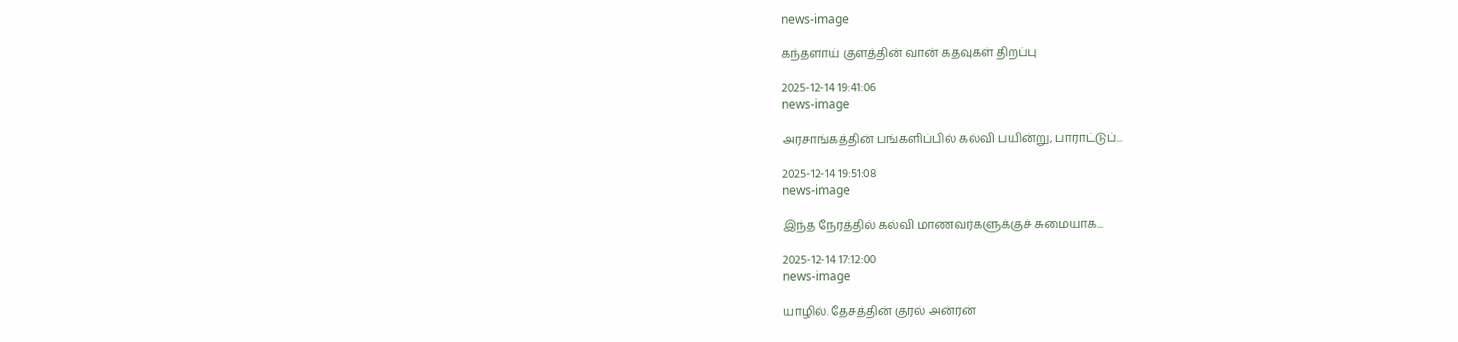news-image

கந்தளாய் குளத்தின் வான் கதவுகள் திறப்பு

2025-12-14 19:41:06
news-image

அரசாங்கத்தின் பங்களிப்பில் கல்வி பயின்று, பாராட்டுப்...

2025-12-14 19:51:08
news-image

இந்த நேரத்தில் கல்வி மாணவர்களுக்குச் சுமையாக...

2025-12-14 17:12:00
news-image

யாழில். தேசத்தின் குரல் அன்ரன்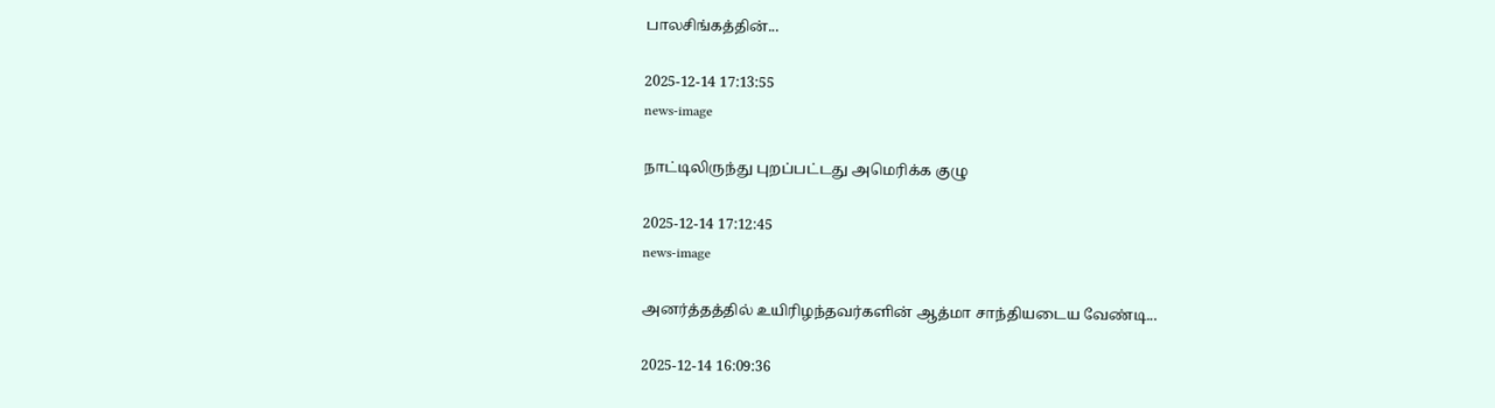பாலசிங்கத்தின்...

2025-12-14 17:13:55
news-image

நாட்டிலிருந்து புறப்பட்டது அமெரிக்க குழு

2025-12-14 17:12:45
news-image

அனர்த்தத்தில் உயிரிழந்தவர்களின் ஆத்மா சாந்தியடைய வேண்டி...

2025-12-14 16:09:36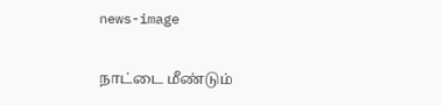news-image

நாட்டை மீண்டும்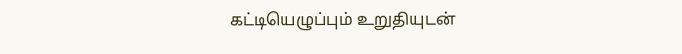கட்டியெழுப்பும் உறுதியுடன்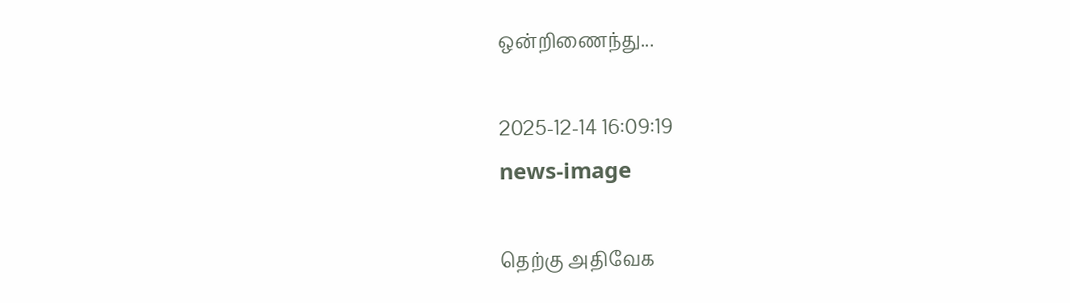ஒன்றிணைந்து...

2025-12-14 16:09:19
news-image

தெற்கு அதிவேக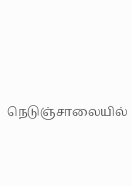நெடுஞ்சாலையில்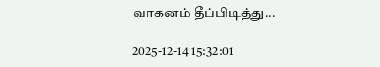வாகனம் தீப்பிடித்து...

2025-12-14 15:32:01